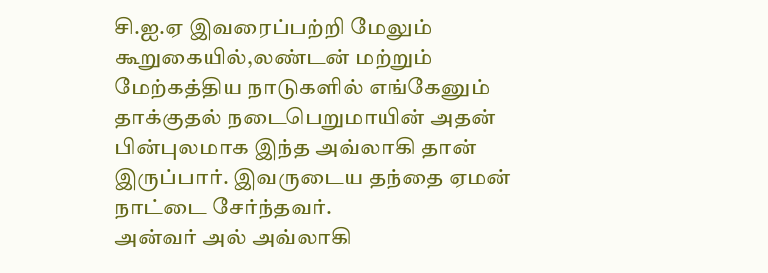சி.ஐ.ஏ இவரைப்பற்றி மேலும் கூறுகையில்,லண்டன் மற்றும் மேற்கத்திய நாடுகளில் எங்கேனும் தாக்குதல் நடைபெறுமாயின் அதன் பின்புலமாக இந்த அவ்லாகி தான் இருப்பார். இவருடைய தந்தை ஏமன் நாட்டை சேர்ந்தவர்.
அன்வர் அல் அவ்லாகி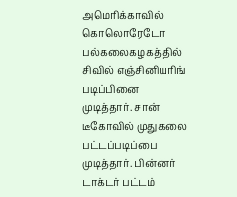அமெரிக்காவில் கொலொரேடோ பல்கலைகழகத்தில் சிவில் எஞ்சினியரிங் படிப்பினை முடித்தார். சான் டீகோவில் முதுகலை பட்டப்படிப்பை முடித்தார். பின்னர் டாக்டர் பட்டம்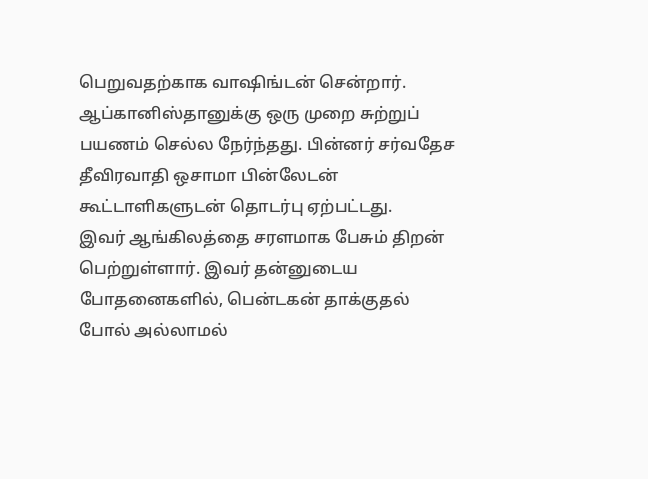பெறுவதற்காக வாஷிங்டன் சென்றார். ஆப்கானிஸ்தானுக்கு ஒரு முறை சுற்றுப் பயணம் செல்ல நேர்ந்தது. பின்னர் சர்வதேச தீவிரவாதி ஒசாமா பின்லேடன் கூட்டாளிகளுடன் தொடர்பு ஏற்பட்டது.
இவர் ஆங்கிலத்தை சரளமாக பேசும் திறன் பெற்றுள்ளார். இவர் தன்னுடைய போதனைகளில், பென்டகன் தாக்குதல் போல் அல்லாமல்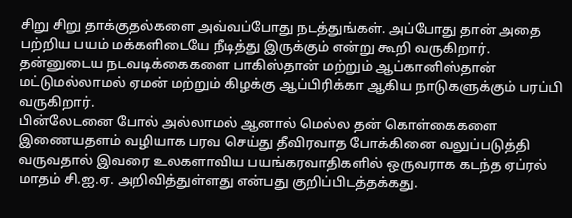சிறு சிறு தாக்குதல்களை அவ்வப்போது நடத்துங்கள். அப்போது தான் அதை பற்றிய பயம் மக்களிடையே நீடித்து இருக்கும் என்று கூறி வருகிறார். தன்னுடைய நடவடிக்கைகளை பாகிஸ்தான் மற்றும் ஆப்கானிஸ்தான் மட்டுமல்லாமல் ஏமன் மற்றும் கிழக்கு ஆப்பிரிக்கா ஆகிய நாடுகளுக்கும் பரப்பி வருகிறார்.
பின்லேடனை போல் அல்லாமல் ஆனால் மெல்ல தன் கொள்கைகளை இணையதளம் வழியாக பரவ செய்து தீவிரவாத போக்கினை வலுப்படுத்தி வருவதால் இவரை உலகளாவிய பயங்கரவாதிகளில் ஒருவராக கடந்த ஏப்ரல் மாதம் சி.ஐ.ஏ. அறிவித்துள்ளது என்பது குறிப்பிடத்தக்கது.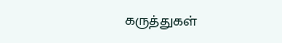கருத்துகள்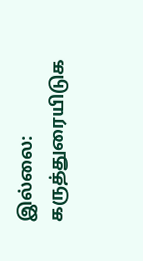இல்லை:
கருத்துரையிடுக